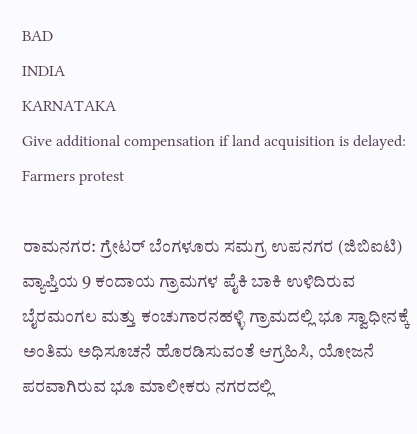BAD
INDIA
KARNATAKA
Give additional compensation if land acquisition is delayed: Farmers protest

ರಾಮನಗರ: ಗ್ರೇಟರ್ ಬೆಂಗಳೂರು ಸಮಗ್ರ ಉಪನಗರ (ಜಿಬಿಐಟಿ) ವ್ಯಾಪ್ತಿಯ 9 ಕಂದಾಯ ಗ್ರಾಮಗಳ ಪೈಕಿ ಬಾಕಿ ಉಳಿದಿರುವ ಬೈರಮಂಗಲ ಮತ್ತು ಕಂಚುಗಾರನಹಳ್ಳಿ ಗ್ರಾಮದಲ್ಲಿ ಭೂ ಸ್ವಾಧೀನಕ್ಕೆ ಅಂತಿಮ ಅಧಿಸೂಚನೆ ಹೊರಡಿಸುವಂತೆ ಆಗ್ರಹಿಸಿ, ಯೋಜನೆ ಪರವಾಗಿರುವ ಭೂ ಮಾಲೀಕರು ನಗರದಲ್ಲಿ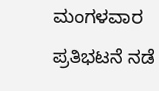ಮಂಗಳವಾರ ಪ್ರತಿಭಟನೆ ನಡೆ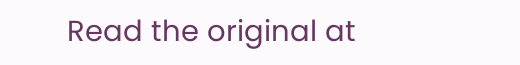Read the original at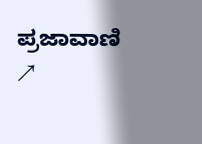ಪ್ರಜಾವಾಣಿ ↗